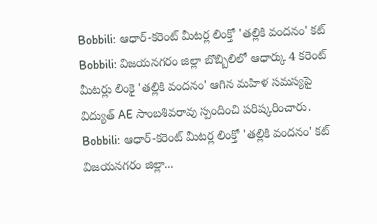Bobbili: ఆధార్-కరెంట్ మీటర్ల లింక్తో 'తల్లికి వందనం' కట్
Bobbili: విజయనగరం జిల్లా బొబ్బిలిలో ఆధార్కు 4 కరెంట్ మీటర్లు లింకై 'తల్లికి వందనం' ఆగిన మహిళ సమస్యపై విద్యుత్ AE సాంబశివరావు స్పందించి పరిష్కరించారు.
Bobbili: ఆధార్-కరెంట్ మీటర్ల లింక్తో 'తల్లికి వందనం' కట్
విజయనగరం జిల్లా...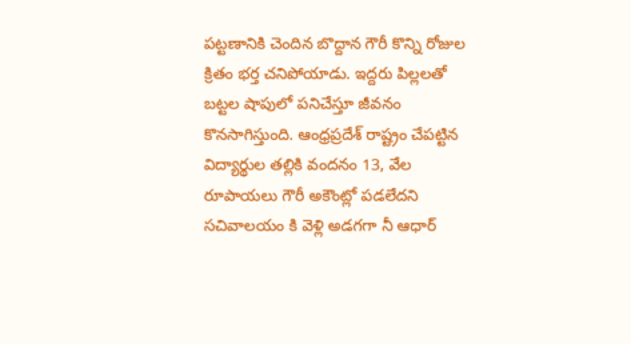పట్టణానికి చెందిన బొద్దాన గౌరీ కొన్ని రోజుల క్రితం భర్త చనిపోయాడు. ఇద్దరు పిల్లలతో బట్టల షాపులో పనిచేస్తూ జీవనం కొనసాగిస్తుంది. ఆంధ్రప్రదేశ్ రాష్ట్రం చేపట్టిన విద్యార్థుల తల్లికి వందనం 13, వేల రూపాయలు గౌరీ అకౌంట్లో పడలేదని సచివాలయం కి వెళ్లి అడగగా నీ ఆధార్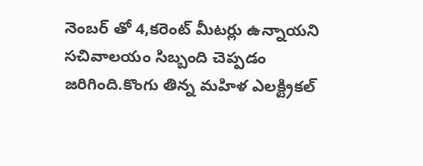నెంబర్ తో 4,కరెంట్ మీటర్లు ఉన్నాయని సచివాలయం సిబ్బంది చెప్పడం జరిగింది.కొంగు తిన్న మహిళ ఎలక్ట్రికల్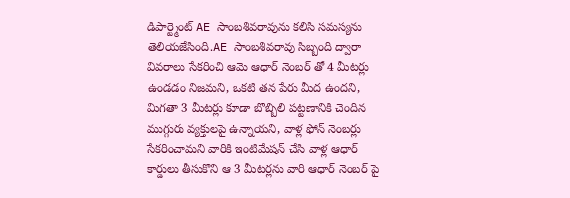డిపార్ట్మెంట్ AE సాంబశివరావును కలిసి సమస్యను తెలియజేసింది.AE సాంబశివరావు సిబ్బంది ద్వారా వివరాలు సేకరించి ఆమె ఆధార్ నెంబర్ తో 4 మీటర్లు ఉండడం నిజమని, ఒకటి తన పేరు మీద ఉందని, మిగతా 3 మీటర్లు కూడా బొబ్బిలి పట్టణానికి చెందిన ముగ్గురు వ్యక్తులపై ఉన్నాయని, వాళ్ల ఫోన్ నెంబర్లు సేకరించామని వారికి ఇంటిమేషన్ చేసి వాళ్ల ఆధార్ కార్డులు తీసుకొని ఆ 3 మీటర్లను వారి ఆధార్ నెంబర్ పై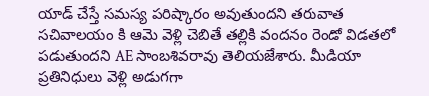యాడ్ చేస్తే సమస్య పరిష్కారం అవుతుందని తరువాత సచివాలయం కి ఆమె వెళ్లి చెబితే తల్లికి వందనం రెండో విడతలో పడుతుందని AE సాంబశివరావు తెలియజేశారు. మీడియా ప్రతినిధులు వెళ్లి అడుగగా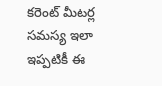కరెంట్ మీటర్ల సమస్య ఇలా ఇప్పటికీ ఈ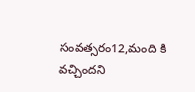సంవత్సరం12,మంది కి వచ్చిందని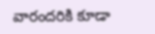వారందరికి కూడా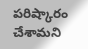పరిష్కారం చేశామని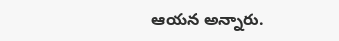ఆయన అన్నారు.